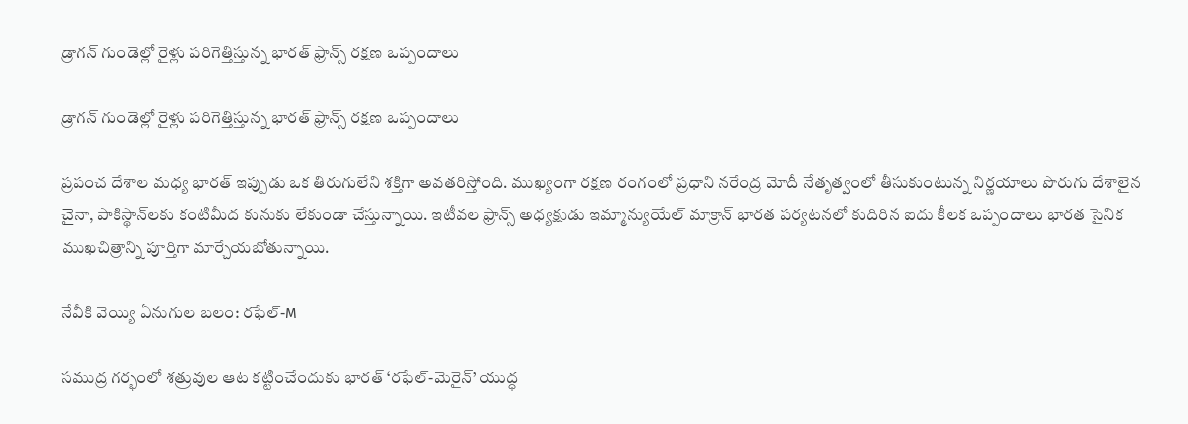డ్రాగన్ గుండెల్లో రైళ్లు పరిగెత్తిస్తున్న భారత్ ఫ్రాన్స్ రక్షణ ఒప్పందాలు

డ్రాగన్ గుండెల్లో రైళ్లు పరిగెత్తిస్తున్న భారత్ ఫ్రాన్స్ రక్షణ ఒప్పందాలు

ప్రపంచ దేశాల మధ్య భారత్ ఇప్పుడు ఒక తిరుగులేని శక్తిగా అవతరిస్తోంది. ముఖ్యంగా రక్షణ రంగంలో ప్రధాని నరేంద్ర మోదీ నేతృత్వంలో తీసుకుంటున్న నిర్ణయాలు పొరుగు దేశాలైన చైనా, పాకిస్థాన్‌లకు కంటిమీద కునుకు లేకుండా చేస్తున్నాయి. ఇటీవల ఫ్రాన్స్ అధ్యక్షుడు ఇమ్మాన్యుయేల్ మాక్రాన్ భారత పర్యటనలో కుదిరిన ఐదు కీలక ఒప్పందాలు భారత సైనిక ముఖచిత్రాన్ని పూర్తిగా మార్చేయబోతున్నాయి.

నేవీకి వెయ్యి ఏనుగుల బలం: రఫేల్-M

సముద్ర గర్భంలో శత్రువుల ఆట కట్టించేందుకు భారత్ ‘రఫేల్-మెరైన్’ యుద్ధ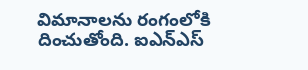విమానాలను రంగంలోకి దించుతోంది. ఐఎన్ఎస్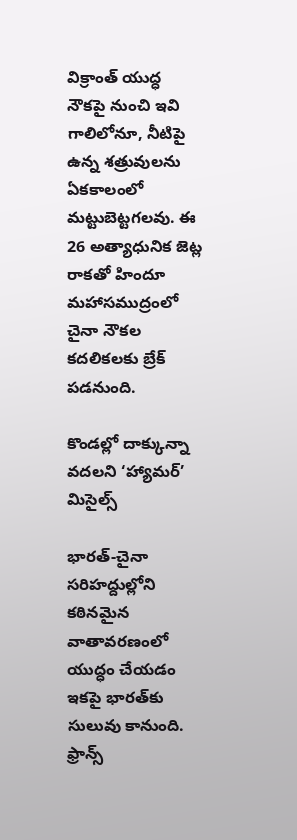విక్రాంత్ యుద్ధ నౌకపై నుంచి ఇవి గాలిలోనూ, నీటిపై ఉన్న శత్రువులను ఏకకాలంలో మట్టుబెట్టగలవు. ఈ 26 అత్యాధునిక జెట్ల రాకతో హిందూ మహాసముద్రంలో చైనా నౌకల కదలికలకు బ్రేక్ పడనుంది.

కొండల్లో దాక్కున్నా వదలని ‘హ్యామర్’ మిసైల్స్

భారత్-చైనా సరిహద్దుల్లోని కఠినమైన వాతావరణంలో యుద్ధం చేయడం ఇకపై భారత్‌కు సులువు కానుంది. ఫ్రాన్స్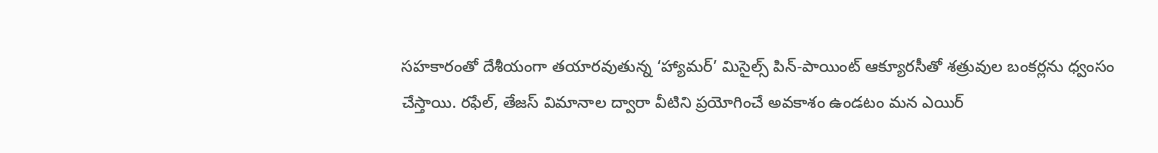సహకారంతో దేశీయంగా తయారవుతున్న ‘హ్యామర్’ మిసైల్స్ పిన్-పాయింట్ ఆక్యూరసీతో శత్రువుల బంకర్లను ధ్వంసం చేస్తాయి. రఫేల్, తేజస్ విమానాల ద్వారా వీటిని ప్రయోగించే అవకాశం ఉండటం మన ఎయిర్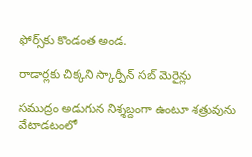ఫోర్స్‌కు కొండంత అండ.

రాడార్లకు చిక్కని స్కార్పీన్ సబ్ మెరైన్లు

సముద్రం అడుగున నిశ్శబ్దంగా ఉంటూ శత్రువును వేటాడటంలో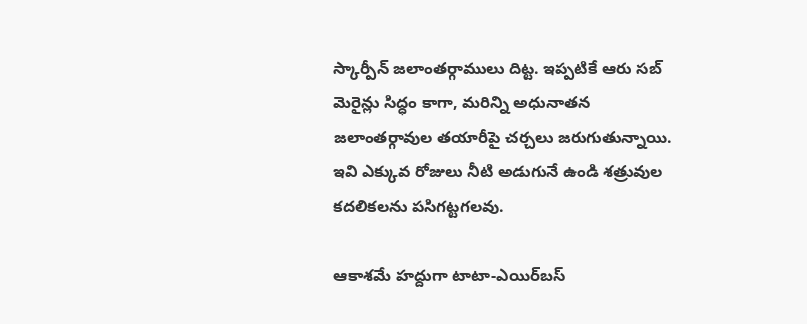స్కార్పీన్ జలాంతర్గాములు దిట్ట. ఇప్పటికే ఆరు సబ్ మెరైన్లు సిద్ధం కాగా, మరిన్ని అధునాతన జలాంతర్గావుల తయారీపై చర్చలు జరుగుతున్నాయి. ఇవి ఎక్కువ రోజులు నీటి అడుగునే ఉండి శత్రువుల కదలికలను పసిగట్టగలవు.

ఆకాశమే హద్దుగా టాటా-ఎయిర్‌బస్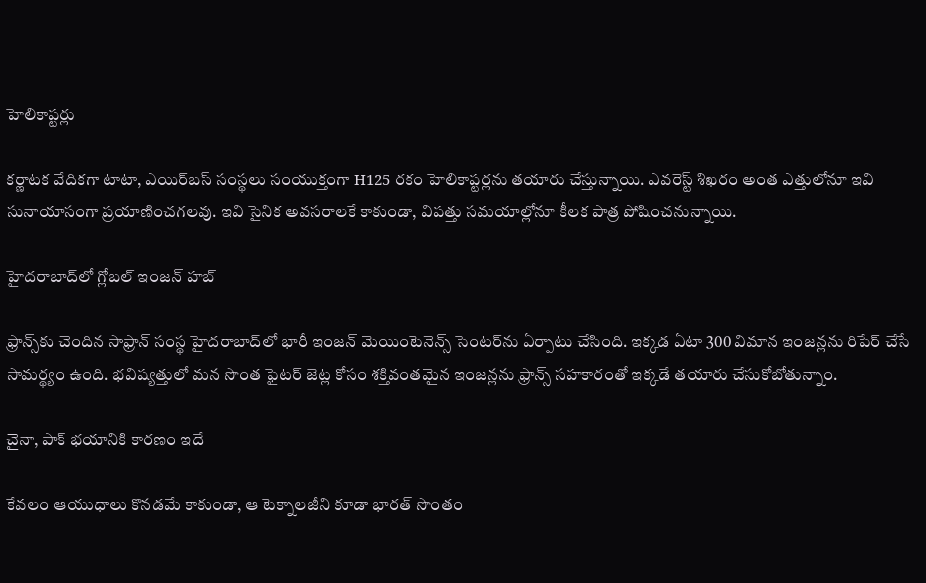హెలికాప్టర్లు

కర్ణాటక వేదికగా టాటా, ఎయిర్‌బస్ సంస్థలు సంయుక్తంగా H125 రకం హెలికాప్టర్లను తయారు చేస్తున్నాయి. ఎవరెస్ట్ శిఖరం అంత ఎత్తులోనూ ఇవి సునాయాసంగా ప్రయాణించగలవు. ఇవి సైనిక అవసరాలకే కాకుండా, విపత్తు సమయాల్లోనూ కీలక పాత్ర పోషించనున్నాయి.

హైదరాబాద్‌లో గ్లోబల్ ఇంజన్ హబ్

ఫ్రాన్స్‌కు చెందిన సాఫ్రాన్ సంస్థ హైదరాబాద్‌లో భారీ ఇంజన్ మెయింటెనెన్స్ సెంటర్‌ను ఏర్పాటు చేసింది. ఇక్కడ ఏటా 300 విమాన ఇంజన్లను రిపేర్ చేసే సామర్థ్యం ఉంది. భవిష్యత్తులో మన సొంత ఫైటర్ జెట్ల కోసం శక్తివంతమైన ఇంజన్లను ఫ్రాన్స్ సహకారంతో ఇక్కడే తయారు చేసుకోబోతున్నాం.

చైనా, పాక్ భయానికి కారణం ఇదే

కేవలం ఆయుధాలు కొనడమే కాకుండా, ఆ టెక్నాలజీని కూడా భారత్ సొంతం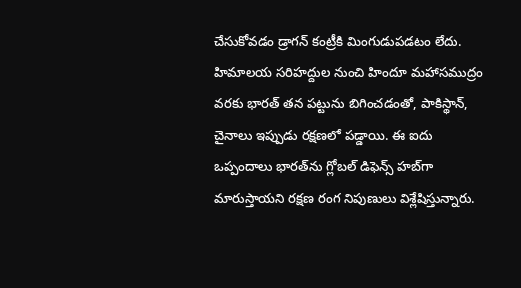చేసుకోవడం డ్రాగన్ కంట్రీకి మింగుడుపడటం లేదు. హిమాలయ సరిహద్దుల నుంచి హిందూ మహాసముద్రం వరకు భారత్ తన పట్టును బిగించడంతో, పాకిస్థాన్, చైనాలు ఇప్పుడు రక్షణలో పడ్డాయి. ఈ ఐదు ఒప్పందాలు భారత్‌ను గ్లోబల్ డిఫెన్స్ హబ్‌గా మారుస్తాయని రక్షణ రంగ నిపుణులు విశ్లేషిస్తున్నారు.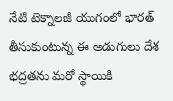నేటి టెక్నాలజీ యుగంలో భారత్ తీసుకుంటున్న ఈ అడుగులు దేశ భద్రతను మరో స్థాయికి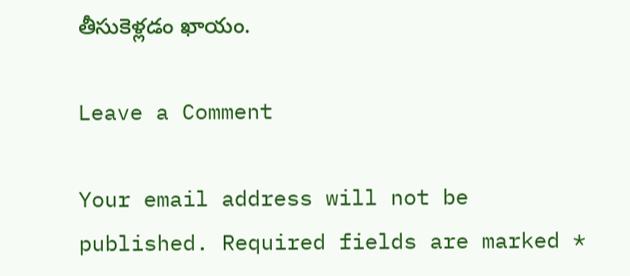తీసుకెళ్లడం ఖాయం.

Leave a Comment

Your email address will not be published. Required fields are marked *